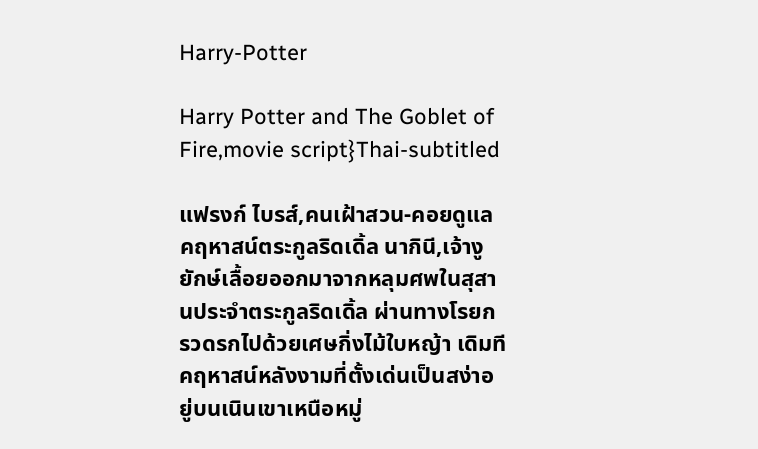Harry-Potter

Harry Potter and The Goblet of Fire,movie script}Thai-subtitled

แฟรงก์ ไบรส์,คนเฝ้าสวน-คอยดูแลคฤหาสน์ตระกูลริดเดิ้ล นากินี,เจ้างูยักษ์เลื้อยออกมาจากหลุมศพในสุสานประจำตระกูลริดเดิ้ล ผ่านทางโรยกรวดรกไปด้วยเศษกิ่งไม้ใบหญ้า เดิมทีคฤหาสน์หลังงามที่ตั้งเด่นเป็นสง่าอยู่บนเนินเขาเหนือหมู่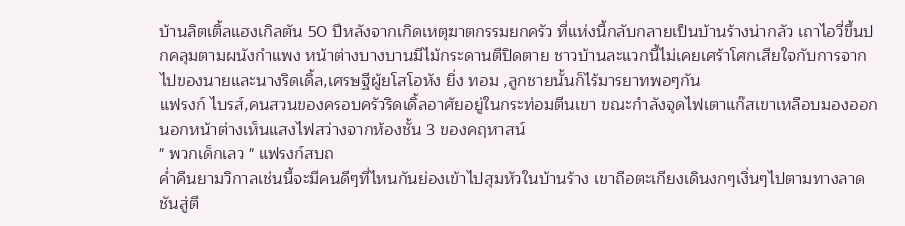บ้านลิตเติ้ลแฮงเกิลตัน 50 ปีหลังจากเกิดเหตุฆาตกรรมยกครัว ที่แห่งนี้กลับกลายเป็นบ้านร้างน่ากลัว เถาไอวี่ขึ้นปกคลุมตามผนังกำแพง หน้าต่างบางบานมีไม้กระดานตีปิดตาย ชาวบ้านละแวกนี้ไม่เคยเศร้าโศกเสียใจกับการจากไปของนายและนางริดเดิ้ล,เศรษฐีผู้ยโสโอหัง ยิ่ง ทอม ,ลูกชายนั้นก็ไร้มารยาทพอๆกัน
แฟรงก์ ไบรส์,คนสวนของครอบครัวริดเดิ้ลอาศัยอยู่ในกระท่อมตีนเขา ขณะกำลังจุดไฟเตาแก๊สเขาเหลือบมองออกนอกหน้าต่างเห็นแสงไฟสว่างจากห้องชั้น 3 ของคฤหาสน์
" พวกเด็กเลว " แฟรงก์สบถ
ค่ำคืนยามวิกาลเช่นนี้จะมีคนดีๆที่ไหนกันย่องเข้าไปสุมหัวในบ้านร้าง เขาถือตะเกียงเดินงกๆเงิ่นๆไปตามทางลาดชันสู่ตี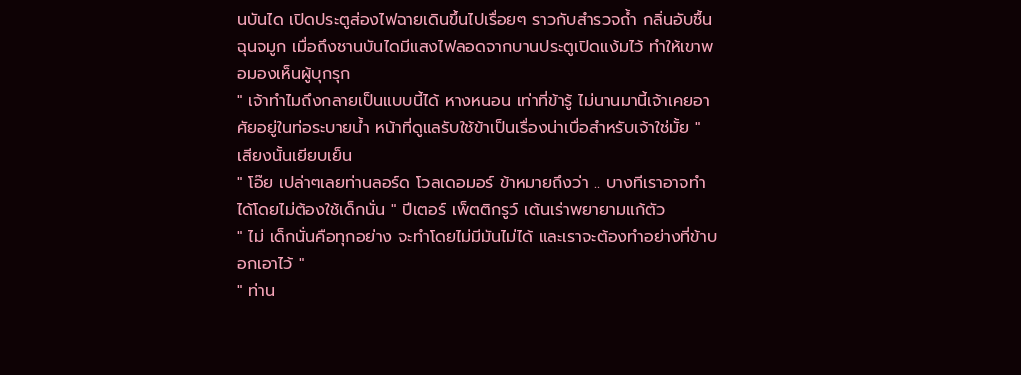นบันได เปิดประตูส่องไฟฉายเดินขึ้นไปเรื่อยๆ ราวกับสำรวจถ้ำ กลิ่นอับชื้นฉุนจมูก เมื่อถึงชานบันไดมีแสงไฟลอดจากบานประตูเปิดแง้มไว้ ทำให้เขาพอมองเห็นผู้บุกรุก
" เจ้าทำไมถึงกลายเป็นแบบนี้ได้ หางหนอน เท่าที่ข้ารู้ ไม่นานมานี้เจ้าเคยอาศัยอยู่ในท่อระบายน้ำ หน้าที่ดูแลรับใช้ข้าเป็นเรื่องน่าเบื่อสำหรับเจ้าใช่มั้ย " เสียงนั้นเยียบเย็น
" โอ๊ย เปล่าๆเลยท่านลอร์ด โวลเดอมอร์ ข้าหมายถึงว่า .. บางทีเราอาจทำได้โดยไม่ต้องใช้เด็กนั่น " ปีเตอร์ เพ็ตติกรูว์ เต้นเร่าพยายามแก้ตัว
" ไม่ เด็กนั่นคือทุกอย่าง จะทำโดยไม่มีมันไม่ได้ และเราจะต้องทำอย่างที่ข้าบอกเอาไว้ "
" ท่าน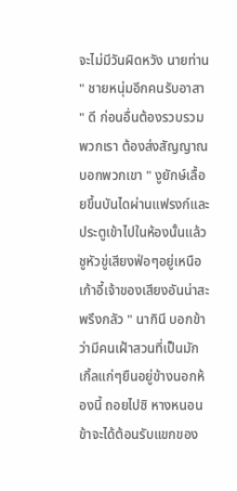จะไม่มีวันผิดหวัง นายท่าน " ชายหนุ่มอีกคนรับอาสา
" ดี ก่อนอื่นต้องรวบรวมพวกเรา ต้องส่งสัญญาณบอกพวกเขา " งูยักษ์เลื้อยขึ้นบันไดผ่านแฟรงก์และประตูเข้าไปในห้องนั้นแล้วชูหัวขู่เสียงฟ่อๆอยู่เหนือเก้าอี้เจ้าของเสียงอันน่าสะพรึงกลัว " นากินี บอกข้าว่ามีคนเฝ้าสวนที่เป็นมักเกิ้ลแก่ๆยืนอยู่ข้างนอกห้องนี้ ถอยไปซิ หางหนอน ข้าจะได้ต้อนรับแขกของ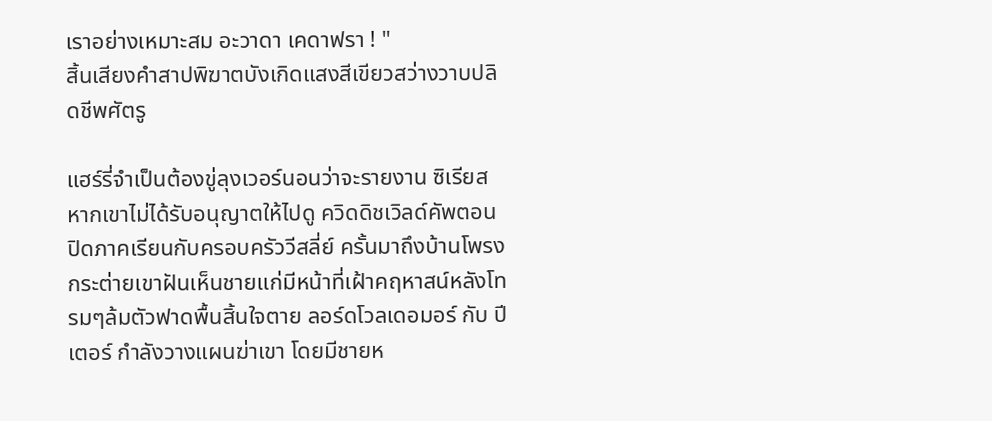เราอย่างเหมาะสม อะวาดา เคดาฟรา ! "
สิ้นเสียงคำสาปพิฆาตบังเกิดแสงสีเขียวสว่างวาบปลิดชีพศัตรู

แฮร์รี่จำเป็นต้องขู่ลุงเวอร์นอนว่าจะรายงาน ซิเรียส หากเขาไม่ได้รับอนุญาตให้ไปดู ควิดดิชเวิลด์คัพตอนปิดภาคเรียนกับครอบครัววีสลี่ย์ ครั้นมาถึงบ้านโพรงกระต่ายเขาฝันเห็นชายแก่มีหน้าที่เฝ้าคฤหาสน์หลังโทรมๆล้มตัวฟาดพื้นสิ้นใจตาย ลอร์ดโวลเดอมอร์ กับ ปีเตอร์ กำลังวางแผนฆ่าเขา โดยมีชายห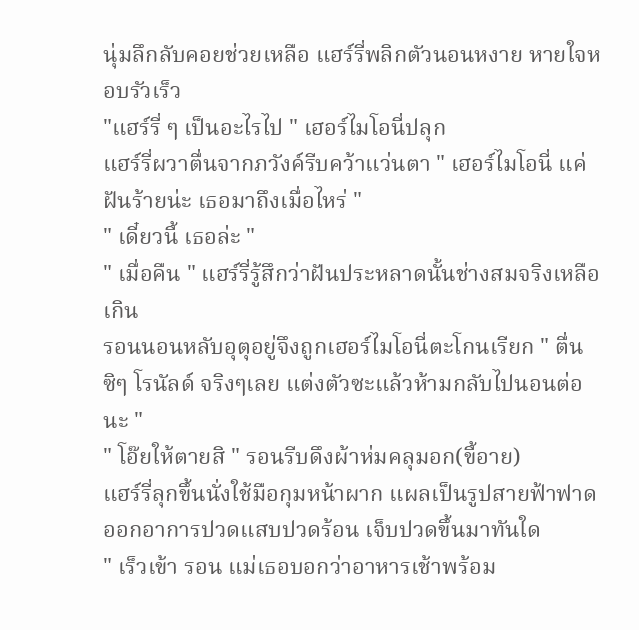นุ่มลึกลับคอยช่วยเหลือ แฮร์รี่พลิกตัวนอนหงาย หายใจหอบรัวเร็ว
"แฮร์รี่ ๆ เป็นอะไรไป " เฮอร์ไมโอนี่ปลุก
แฮร์รี่ผวาตื่นจากภวังค์รีบคว้าแว่นตา " เฮอร์ไมโอนี่ แค่ฝันร้ายน่ะ เธอมาถึงเมื่อไหร่ "
" เดี๋ยวนี้ เธอล่ะ "
" เมื่อคืน " แฮร์รี่รู้สึกว่าฝันประหลาดนั้นช่างสมจริงเหลือเกิน
รอนนอนหลับอุตุอยู่จึงถูกเฮอร์ไมโอนี่ตะโกนเรียก " ตื่นซิๆ โรนัลด์ จริงๆเลย แต่งตัวซะแล้วห้ามกลับไปนอนต่อนะ "
" โอ๊ยให้ตายสิ " รอนรีบดึงผ้าห่มคลุมอก(ขี้อาย)
แฮร์รี่ลุกขึ้นนั่งใช้มือกุมหน้าผาก แผลเป็นรูปสายฟ้าฟาดออกอาการปวดแสบปวดร้อน เจ็บปวดขึ้นมาทันใด
" เร็วเข้า รอน แม่เธอบอกว่าอาหารเช้าพร้อม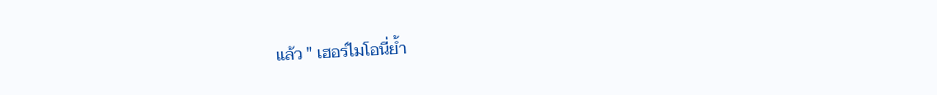แล้ว " เฮอร์ไมโอนี่ย้ำ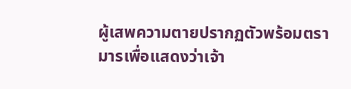ผู้เสพความตายปรากฏตัวพร้อมตรามารเพื่อแสดงว่าเจ้า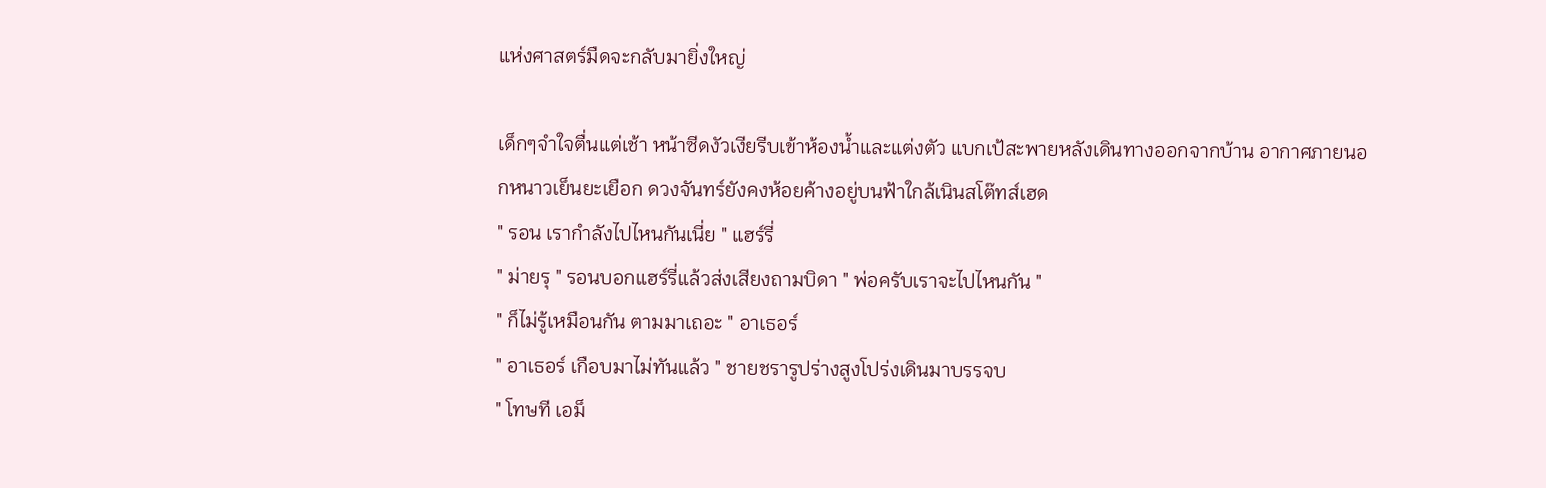แห่งศาสตร์มืดจะกลับมายิ่งใหญ่

เด็กๆจำใจตื่นแต่เช้า หน้าซีดงัวเงียรีบเข้าห้องน้ำและแต่งตัว แบกเป้สะพายหลังเดินทางออกจากบ้าน อากาศภายนอกหนาวเย็นยะเยือก ดวงจันทร์ยังคงห้อยค้างอยู่บนฟ้าใกล้เนินสโต๊ทส์เฮด
" รอน เรากำลังไปไหนกันเนี่ย " แฮร์รี่
" ม่ายรุ " รอนบอกแฮร์รี่แล้วส่งเสียงถามบิดา " พ่อครับเราจะไปไหนกัน "
" ก็ไม่รู้เหมือนกัน ตามมาเถอะ " อาเธอร์
" อาเธอร์ เกือบมาไม่ทันแล้ว " ชายชรารูปร่างสูงโปร่งเดินมาบรรจบ
" โทษที เอม็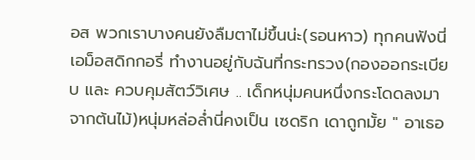อส พวกเราบางคนยังลืมตาไม่ขึ้นน่ะ(รอนหาว) ทุกคนฟังนี่ เอม็อสดิกกอรี่ ทำงานอยู่กับฉันที่กระทรวง(กองออกระเบียบ และ ควบคุมสัตว์วิเศษ .. เด็กหนุ่มคนหนึ่งกระโดดลงมาจากต้นไม้)หนุ่มหล่อล่ำนี่คงเป็น เซดริก เดาถูกมั้ย " อาเธอ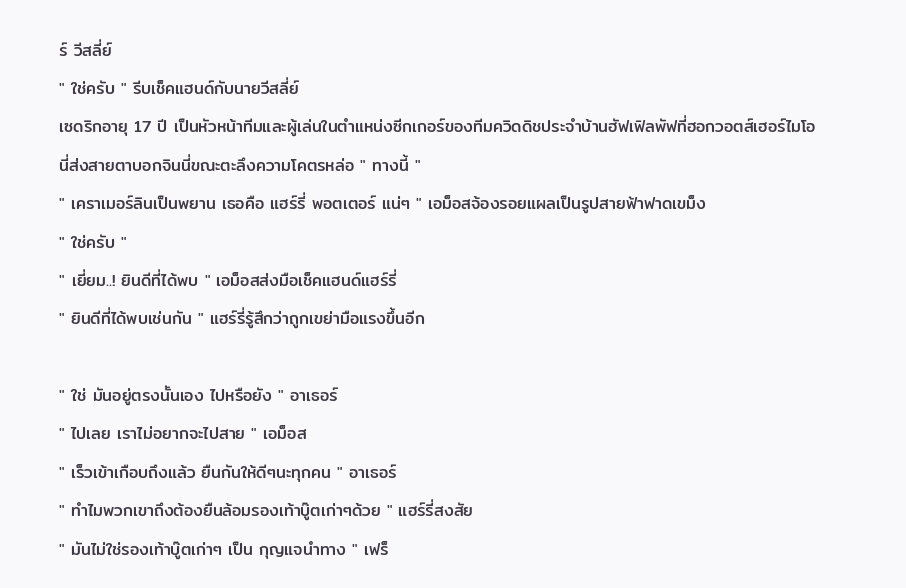ร์ วีสลี่ย์
" ใช่ครับ " รีบเช็คแฮนด์กับนายวีสลี่ย์
เซดริกอายุ 17 ปี เป็นหัวหน้าทีมและผู้เล่นในตำแหน่งซีกเกอร์ของทีมควิดดิชประจำบ้านฮัฟเฟิลพัฟที่ฮอกวอตส์เฮอร์ไมโอนี่ส่งสายตาบอกจินนี่ขณะตะลึงความโคตรหล่อ " ทางนี้ "
" เคราเมอร์ลินเป็นพยาน เธอคือ แฮร์รี่ พอตเตอร์ แน่ๆ " เอม็อสจ้องรอยแผลเป็นรูปสายฟ้าฟาดเขม็ง
" ใช่ครับ "
" เยี่ยม..! ยินดีที่ได้พบ " เอม็อสส่งมือเช็คแฮนด์แฮร์รี่
" ยินดีที่ได้พบเช่นกัน " แฮร์รี่รู้สึกว่าถูกเขย่ามือแรงขึ้นอีก

" ใช่ มันอยู่ตรงนั้นเอง ไปหรือยัง " อาเธอร์
" ไปเลย เราไม่อยากจะไปสาย " เอม็อส
" เร็วเข้าเกือบถึงแล้ว ยืนกันให้ดีๆนะทุกคน " อาเธอร์
" ทำไมพวกเขาถึงต้องยืนล้อมรองเท้าบู๊ตเก่าๆด้วย " แฮร์รี่สงสัย
" มันไม่ใช่รองเท้าบู๊ตเก่าๆ เป็น กุญแจนำทาง " เฟร็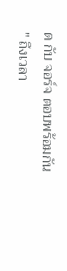ด กับ จอร์จ ตอบพร้อมกัน
" ถึงเวลา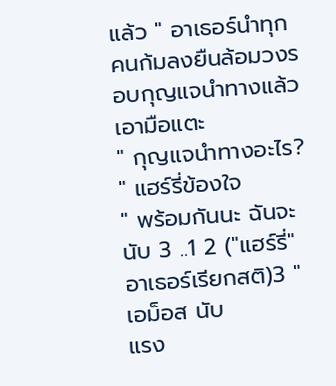แล้ว " อาเธอร์นำทุกคนก้มลงยืนล้อมวงรอบกุญแจนำทางแล้วเอามือแตะ
" กุญแจนำทางอะไร? " แฮร์รี่ข้องใจ
" พร้อมกันนะ ฉันจะนับ 3 ..1 2 ("แฮร์รี่" อาเธอร์เรียกสติ)3 " เอม็อส นับ
แรง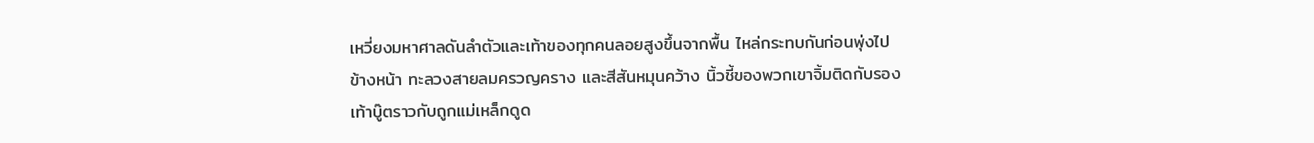เหวี่ยงมหาศาลดันลำตัวและเท้าของทุกคนลอยสูงขึ้นจากพื้น ไหล่กระทบกันก่อนพุ่งไปข้างหน้า ทะลวงสายลมครวญคราง และสีสันหมุนคว้าง นิ้วชี้ของพวกเขาจิ้มติดกับรองเท้าบู๊ตราวกับถูกแม่เหล็กดูด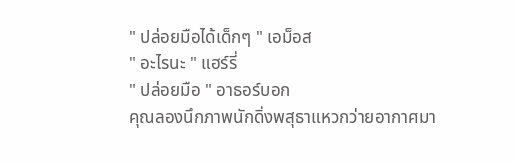" ปล่อยมือได้เด็กๆ " เอม็อส
" อะไรนะ " แฮร์รี่
" ปล่อยมือ " อาธอร์บอก
คุณลองนึกภาพนักดิ่งพสุธาแหวกว่ายอากาศมา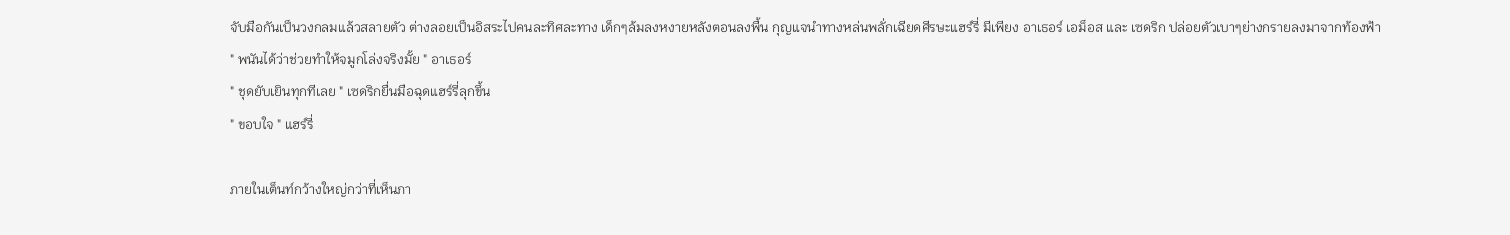จับมือกันเป็นวงกลมแล้วสลายตัว ต่างลอยเป็นอิสระไปคนละทิศละทาง เด็กๆล้มลงหงายหลังตอนลงพื้น กุญแจนำทางหล่นพลั่กเฉียดศีรษะแฮร์รี่ มีเพียง อาเธอร์ เอม็อส และ เซดริก ปล่อยตัวเบาๆย่างกรายลงมาจากท้องฟ้า
" พนันได้ว่าช่วยทำให้จมูกโล่งจริงมั้ย " อาเธอร์
" ชุดยับเยินทุกทีเลย " เซดริกยื่นมือฉุดแฮร์รี่ลุกขึ้น
" ขอบใจ " แฮร์รี่

ภายในเต็นท์กว้างใหญ่กว่าที่เห็นภา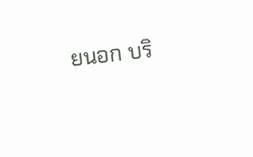ยนอก บริ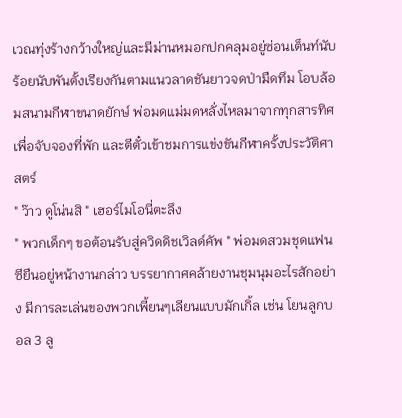เวณทุ่งร้างกว้างใหญ่และมีม่านหมอกปกคลุมอยู่ซ่อนเต็นท์นับร้อยนับพันตั้งเรียงกันตามแนวลาดชันยาวจดป่ามืดทึม โอบล้อมสนามกีฬาขนาดยักษ์ พ่อมดแม่มดหลั่งไหลมาจากทุกสารทิศเพื่อจับจองที่พัก และตีตั๋วเข้าชมการแข่งขันกีฬาครั้งประวัติศาสตร์
" ว๊าว ดูโน่นสิ " เฮอร์ไมโอนี่ตะลึง
" พวกเด็กๆ ขอต้อนรับสู่ควิดดิชเวิลด์คัพ " พ่อมดสวมชุดแฟนซียืนอยู่หน้างานกล่าว บรรยากาศคล้ายงานชุมนุมอะไรสักอย่าง มีการละเล่นของพวกเพี้ยนๆเลียนแบบมักเกิ้ล เช่น โยนลูกบอล 3 ลู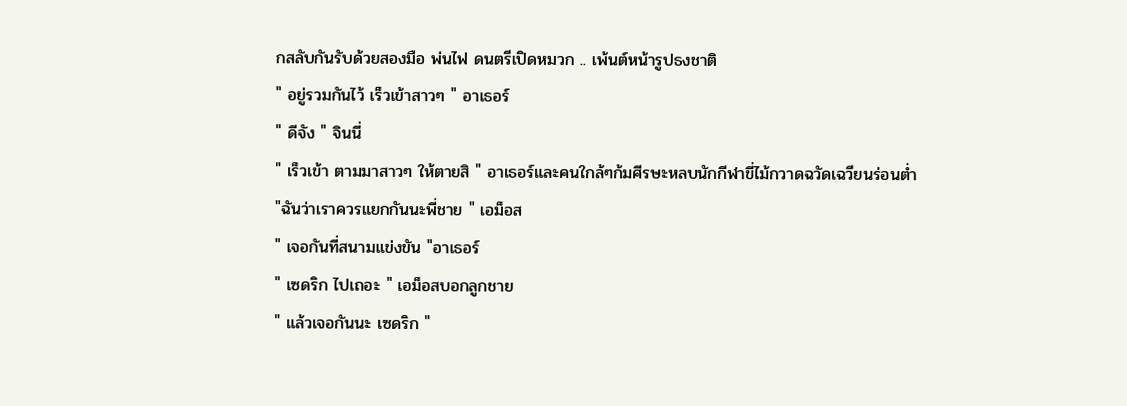กสลับกันรับด้วยสองมือ พ่นไฟ ดนตรีเปิดหมวก .. เพ้นต์หน้ารูปธงชาติ
" อยู่รวมกันไว้ เร็วเข้าสาวๆ " อาเธอร์
" ดีจัง " จินนี่
" เร็วเข้า ตามมาสาวๆ ให้ตายสิ " อาเธอร์และคนใกล้ๆก้มศีรษะหลบนักกีฬาขี่ไม้กวาดฉวัดเฉวียนร่อนต่ำ
"ฉันว่าเราควรแยกกันนะพี่ชาย " เอม็อส
" เจอกันที่สนามแข่งขัน "อาเธอร์
" เซดริก ไปเถอะ " เอม็อสบอกลูกชาย
" แล้วเจอกันนะ เซดริก "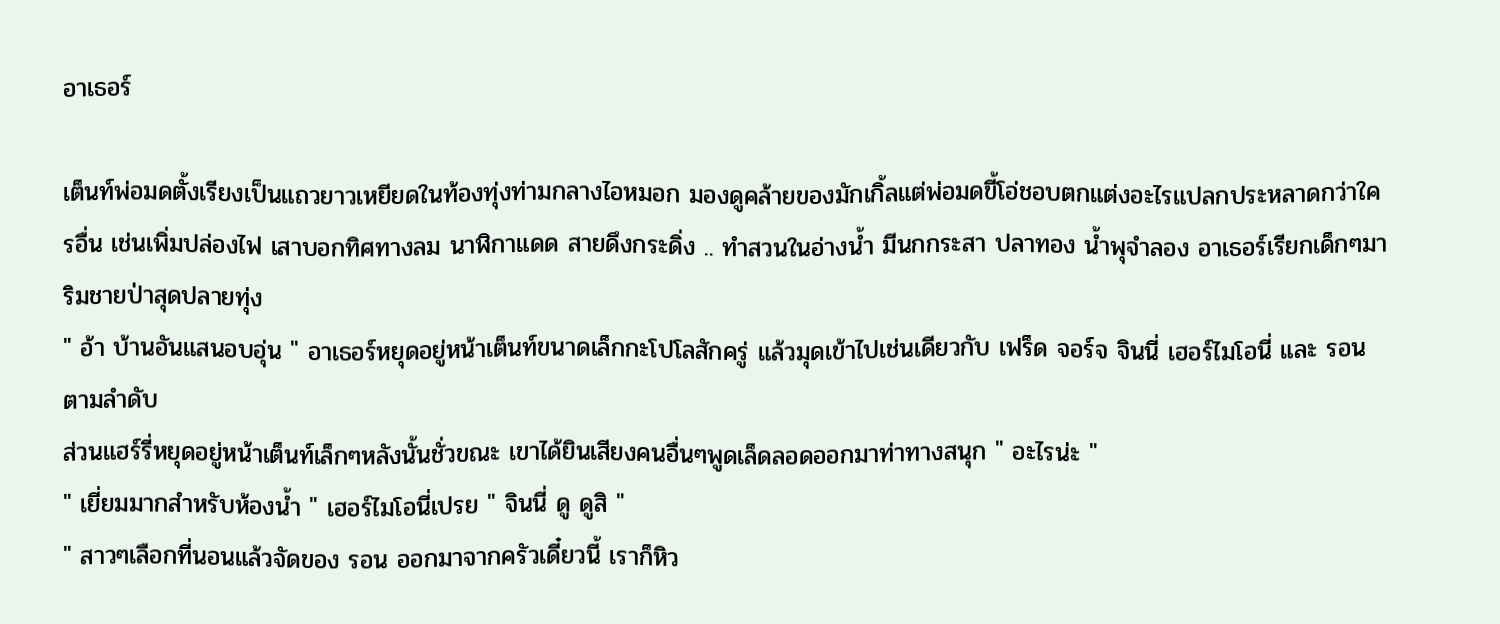อาเธอร์

เต็นท์พ่อมดตั้งเรียงเป็นแถวยาวเหยียดในท้องทุ่งท่ามกลางไอหมอก มองดูคล้ายของมักเกิ้ลแต่พ่อมดขี้โอ่ชอบตกแต่งอะไรแปลกประหลาดกว่าใครอื่น เช่นเพิ่มปล่องไฟ เสาบอกทิศทางลม นาฬิกาแดด สายดึงกระดิ่ง .. ทำสวนในอ่างน้ำ มีนกกระสา ปลาทอง น้ำพุจำลอง อาเธอร์เรียกเด็กๆมาริมชายป่าสุดปลายทุ่ง
" อ้า บ้านอันแสนอบอุ่น " อาเธอร์หยุดอยู่หน้าเต็นท์ขนาดเล็กกะโปโลสักครู่ แล้วมุดเข้าไปเช่นเดียวกับ เฟร็ด จอร์จ จินนี่ เฮอร์ไมโอนี่ และ รอน ตามลำดับ
ส่วนแฮร์รี่หยุดอยู่หน้าเต็นท์เล็กๆหลังนั้นชั่วขณะ เขาได้ยินเสียงคนอื่นๆพูดเล็ดลอดออกมาท่าทางสนุก " อะไรน่ะ "
" เยี่ยมมากสำหรับห้องน้ำ " เฮอร์ไมโอนี่เปรย " จินนี่ ดู ดูสิ "
" สาวๆเลือกที่นอนแล้วจัดของ รอน ออกมาจากครัวเดี๋ยวนี้ เราก็หิว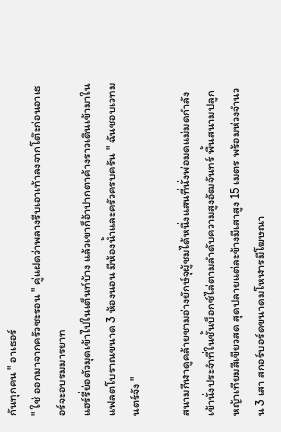กันทุกคน " อาเธอร์
" ใช่ ออกมาจากครัวซะรอน " คู่แฝดว่าพลางรีบเอาเท้าลงจากโต๊ะก่อนอาเธอร์จะอบรมมารยาท
แฮร์รี่ย่อตัวมุดเข้าไปในเต็นท์บ้าง แล้วเขาก็อ้าปากตาค้างราวเดินเข้ามาในแฟลตโบราณขนาด 3 ห้องนอน มีห้องน้ำและครัวครบครัน " ฉันชอบเวทมนตร์จัง "

สนามกีฬาดูคล้ายชามอ่างยักษ์จุผู้ชมได้หนึ่งแสนที่นั่งพ่อมดแม่มดกำลังเข้านั่งประจำที่ในชั้นบ็อกซ์ไล่ตามลำดับความสูงอัฒจันทร์ พื้นสนามปลูกหญ้าเทียมสีเขียวสด สุดปลายแต่ละข้างมีเสาสูง 15 เมตร พร้อมห่วงจำนวน 3 เสา สกอร์บอร์ดขนาดมโหฬารมีโฆษณา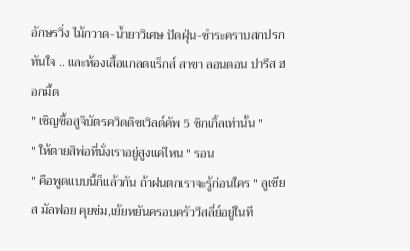อักษรวิ่ง ไม้กวาด-น้ำยาวิเศษ ปัดฝุ่น-ชำระคราบสกปรกทันใจ .. และห้องเสื้อแกลดแร็กส์ สาขา ลอนดอน ปารีส ฮอกมี้ด
" เชิญซื้อสูจิบัตรควิดดิชเวิลด์คัพ 5 ซิกเกิ้ลเท่านั้น "
" ให้ตายสิพ่อที่นั่งเราอยู่สูงแค่ไหน " รอน
" คือพูดแบบนี้ก็แล้วกัน ถ้าฝนตกเราจะรู้ก่อนใคร " ลูเซียส มัลฟอย คุยข่ม,เย้ยหยันครอบครัววีสลี่ย์อยู่ในที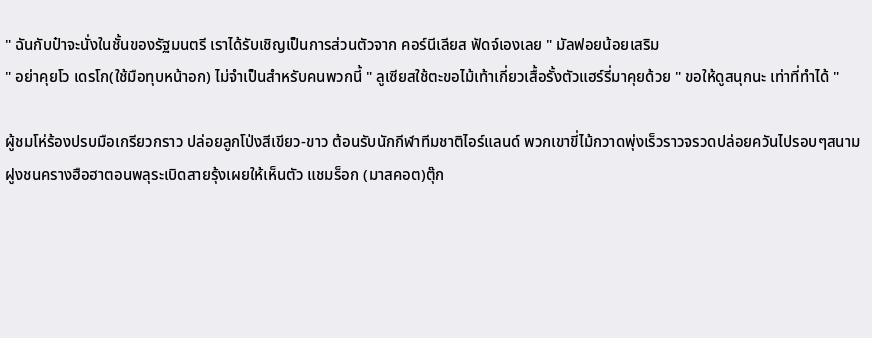" ฉันกับป๋าจะนั่งในชั้นของรัฐมนตรี เราได้รับเชิญเป็นการส่วนตัวจาก คอร์นีเลียส ฟัดจ์เองเลย " มัลฟอยน้อยเสริม
" อย่าคุยโว เดรโก(ใช้มือทุบหน้าอก) ไม่จำเป็นสำหรับคนพวกนี้ " ลูเซียสใช้ตะขอไม้เท้าเกี่ยวเสื้อรั้งตัวแฮร์รี่มาคุยด้วย " ขอให้ดูสนุกนะ เท่าที่ทำได้ "

ผู้ชมโห่ร้องปรบมือเกรียวกราว ปล่อยลูกโป่งสีเขียว-ขาว ต้อนรับนักกีฬาทีมชาติไอร์แลนด์ พวกเขาขี่ไม้กวาดพุ่งเร็วราวจรวดปล่อยควันไปรอบๆสนาม ฝูงชนครางฮือฮาตอนพลุระเบิดสายรุ้งเผยให้เห็นตัว แชมร็อก (มาสคอต)ตุ๊ก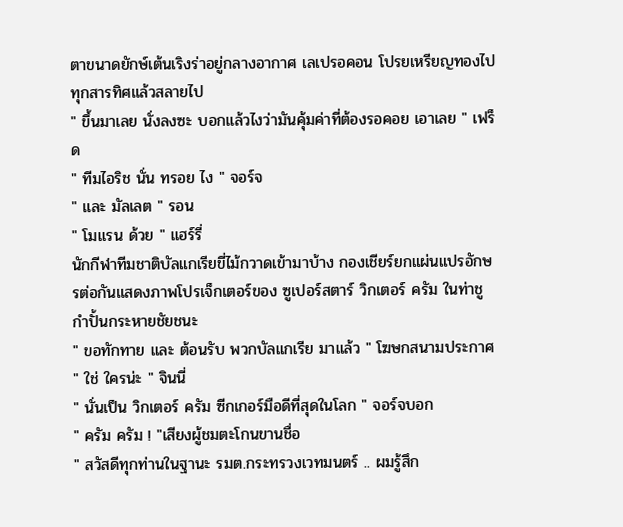ตาขนาดยักษ์เต้นเริงร่าอยู่กลางอากาศ เลเปรอคอน โปรยเหรียญทองไปทุกสารทิศแล้วสลายไป
" ขึ้นมาเลย นั่งลงซะ บอกแล้วไงว่ามันคุ้มค่าที่ต้องรอคอย เอาเลย " เฟร็ด
" ทีมไอริช นั่น ทรอย ไง " จอร์จ
" และ มัลเลต " รอน
" โมแรน ด้วย " แฮร์รี่
นักกีฬาทีมชาติบัลแกเรียขี่ไม้กวาดเข้ามาบ้าง กองเชียร์ยกแผ่นแปรอักษรต่อกันแสดงภาพโปรเจ็กเตอร์ของ ซูเปอร์สตาร์ วิกเตอร์ ครัม ในท่าชูกำปั้นกระหายชัยชนะ
" ขอทักทาย และ ต้อนรับ พวกบัลแกเรีย มาแล้ว " โฆษกสนามประกาศ
" ใช่ ใครน่ะ " จินนี่
" นั่นเป็น วิกเตอร์ ครัม ซีกเกอร์มือดีที่สุดในโลก " จอร์จบอก
" ครัม ครัม ! "เสียงผู้ชมตะโกนขานชื่อ
" สวัสดีทุกท่านในฐานะ รมต.กระทรวงเวทมนตร์ .. ผมรู้สึก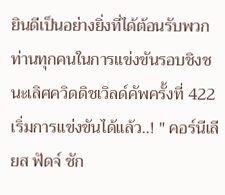ยินดีเป็นอย่างยิ่งที่ได้ต้อนรับพวกท่านทุกคนในการแข่งขันรอบชิงชนะเลิศควิดดิชเวิลด์คัพครั้งที่ 422 เริ่มการแข่งขันได้แล้ว..! " คอร์นีเลียส ฟัดจ์ ชัก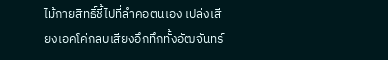ไม้กายสิทธิ์ชี้ไปที่ลำคอตนเอง เปล่งเสียงเอคโค่กลบเสียงอึกทึกทั้งอัฒจันทร์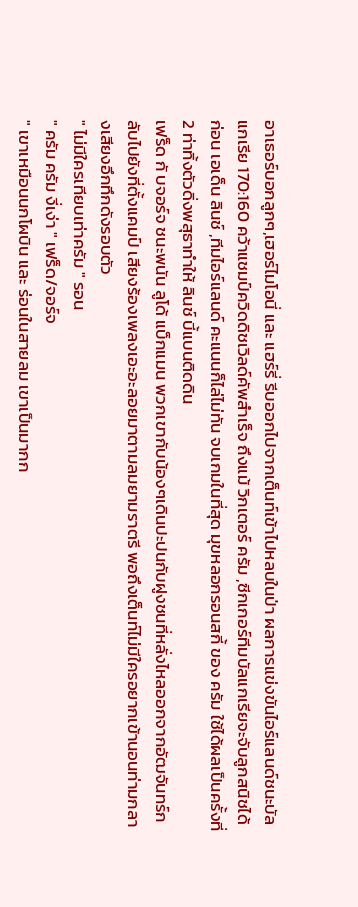อาเธอร์บอกลูกๆ,เฮอร์ไมโอนี่ และ แฮร์รี่ รีบออกไปจากเต็นท์เข้าไปหลบในป่า ผลการแข่งขันไอร์แลนด์ชนะบัลแกเรีย 170:160 คว้าแชมป์ควิดดิชเวิลด์คัพสำเร็จ ถึงแม้ วิกเตอร์ ครัม ,ซีกเกอร์ทีมบัลแกเรียจะจับลูกสนิชได้ก่อน เอเด็น ลินช์ ,ทีมไอร์แลนด์ คะแนนก็ไล่ไม่ทัน จบเกมในที่สุด มุขหลอกรอนสกี้ ของ ครัม ใช้ได้ผลเป็นครั้งที่ 2 ท่าทิ้งตัวดิ่งพสุธาทำให้ ลินช์ บี้แบนติดดิน
เฟร็ด กั บจอร์จ ชนะพนัน ลูโด้ แบ็กแมน พวกเขากับน้องๆเดินปะปนกับฝูงชนที่หลั่งไหลออกจากอัฒจันทร์กลับไปยังที่ตั้งแคมป์ เสียงร้องเพลงเอะอะลอยมาตามลมยามราตรี พอถึงเต็นท์ไม่มีใครอยากเข้านอนท่ามกลางเสียงอึกทึกดังรอบตัว
" ไม่มีใครเทียบเท่าครัม " รอน
" ครัม ครัม งี่เง่า " เฟร็ด/จอร์จ
" เขาเหมือนนกโผบิน และ ร่อนในสายลม เขาเป็นมากก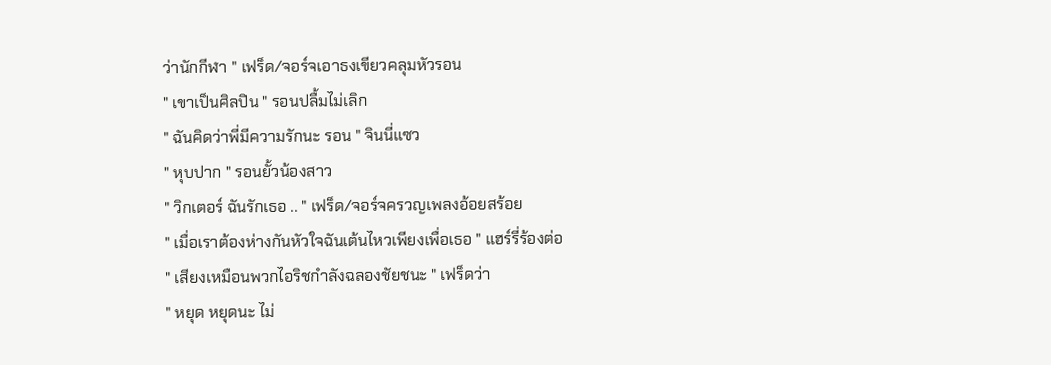ว่านักกีฬา " เฟร็ด/จอร์จเอาธงเขียวคลุมหัวรอน
" เขาเป็นศิลปิน " รอนปลื้มไม่เลิก
" ฉันคิดว่าพี่มีความรักนะ รอน " จินนี่แซว
" หุบปาก " รอนยั้วน้องสาว
" วิกเตอร์ ฉันรักเธอ .. " เฟร็ด/จอร์จครวญเพลงอ้อยสร้อย
" เมื่อเราต้องห่างกันหัวใจฉันเต้นไหวเพียงเพื่อเธอ " แฮร์รี่ร้องต่อ
" เสียงเหมือนพวกไอริชกำลังฉลองชัยชนะ " เฟร็ดว่า
" หยุด หยุดนะ ไม่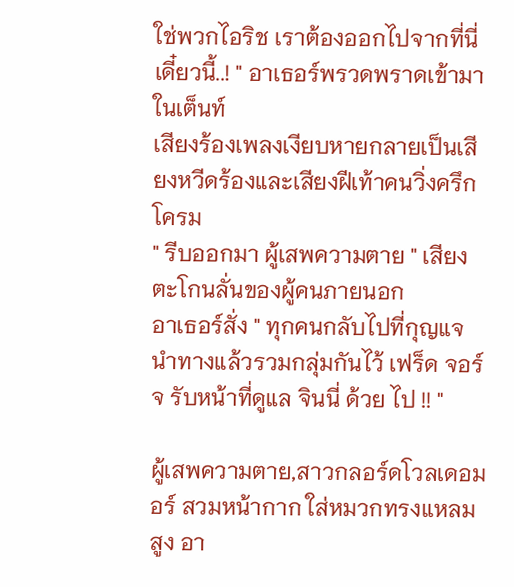ใช่พวกไอริช เราต้องออกไปจากที่นี่ เดี๋ยวนี้..! " อาเธอร์พรวดพราดเข้ามาในเต็นท์
เสียงร้องเพลงเงียบหายกลายเป็นเสียงหวีดร้องและเสียงฝีเท้าคนวิ่งครึกโครม
" รีบออกมา ผู้เสพความตาย " เสียงตะโกนลั่นของผู้คนภายนอก
อาเธอร์สั่ง " ทุกคนกลับไปที่กุญแจนำทางแล้วรวมกลุ่มกันไว้ เฟร็ด จอร์จ รับหน้าที่ดูแล จินนี่ ด้วย ไป !! "

ผู้เสพความตาย,สาวกลอร์ดโวลเดอมอร์ สวมหน้ากาก ใส่หมวกทรงแหลมสูง อา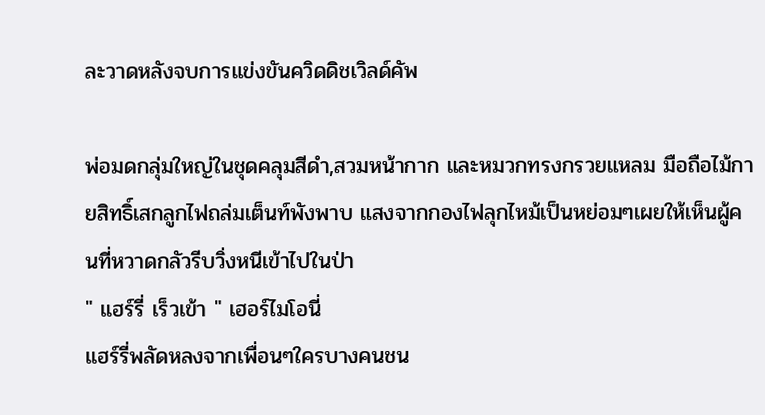ละวาดหลังจบการแข่งขันควิดดิชเวิลด์คัพ

พ่อมดกลุ่มใหญ่ในชุดคลุมสีดำ,สวมหน้ากาก และหมวกทรงกรวยแหลม มือถือไม้กายสิทธิ์เสกลูกไฟถล่มเต็นท์พังพาบ แสงจากกองไฟลุกไหม้เป็นหย่อมๆเผยให้เห็นผู้คนที่หวาดกลัวรีบวิ่งหนีเข้าไปในป่า
" แฮร์รี่ เร็วเข้า " เฮอร์ไมโอนี่
แฮร์รี่พลัดหลงจากเพื่อนๆใครบางคนชน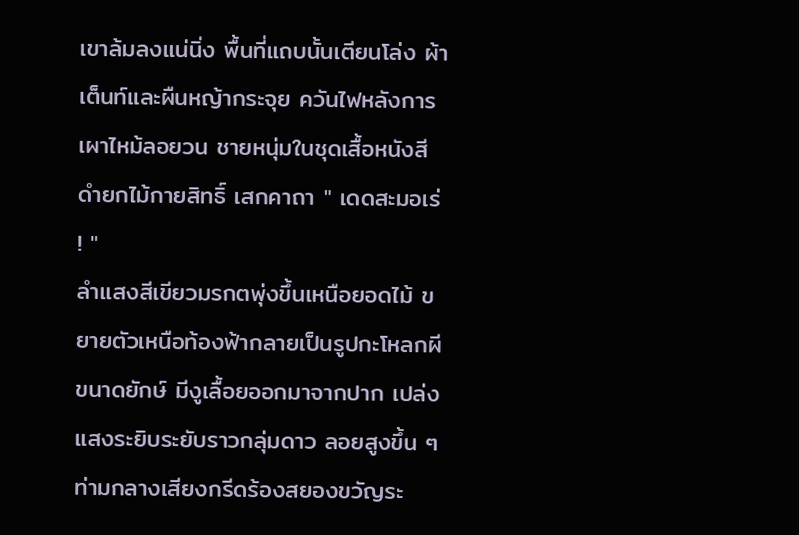เขาล้มลงแน่นิ่ง พื้นที่แถบนั้นเตียนโล่ง ผ้าเต็นท์และผืนหญ้ากระจุย ควันไฟหลังการเผาไหม้ลอยวน ชายหนุ่มในชุดเสื้อหนังสีดำยกไม้กายสิทธิ์ เสกคาถา " เดดสะมอเร่ ! "
ลำแสงสีเขียวมรกตพุ่งขึ้นเหนือยอดไม้ ขยายตัวเหนือท้องฟ้ากลายเป็นรูปกะโหลกผีขนาดยักษ์ มีงูเลื้อยออกมาจากปาก เปล่งแสงระยิบระยับราวกลุ่มดาว ลอยสูงขึ้น ๆ ท่ามกลางเสียงกรีดร้องสยองขวัญระ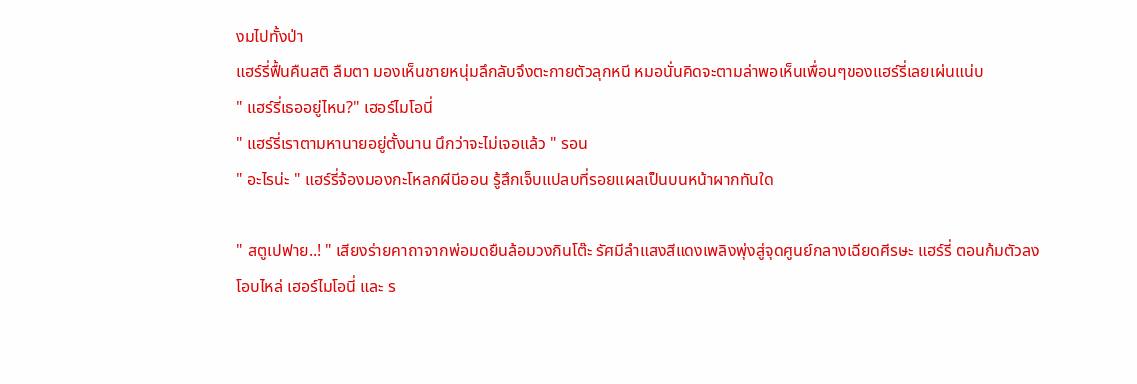งมไปทั้งป่า
แฮร์รี่ฟื้นคืนสติ ลืมตา มองเห็นชายหนุ่มลึกลับจึงตะกายตัวลุกหนี หมอนั่นคิดจะตามล่าพอเห็นเพื่อนๆของแฮร์รี่เลยเผ่นแน่บ
" แฮร์รี่เธออยู่ไหน?" เฮอร์ไมโอนี่
" แฮร์รี่เราตามหานายอยู่ตั้งนาน นึกว่าจะไม่เจอแล้ว " รอน
" อะไรน่ะ " แฮร์รี่จ้องมองกะโหลกผีนีออน รู้สึกเจ็บแปลบที่รอยแผลเป็นบนหน้าผากทันใด

" สตูเปฟาย..! " เสียงร่ายคาถาจากพ่อมดยืนล้อมวงกินโต๊ะ รัศมีลำแสงสีแดงเพลิงพุ่งสู่จุดศูนย์กลางเฉียดศีรษะ แฮร์รี่ ตอนก้มตัวลงโอบไหล่ เฮอร์ไมโอนี่ และ ร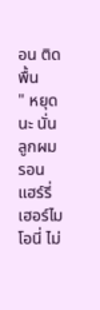อน ติดพื้น
" หยุดนะ นั่นลูกผม รอน แฮร์รี่ เฮอร์ไมโอนี่ ไม่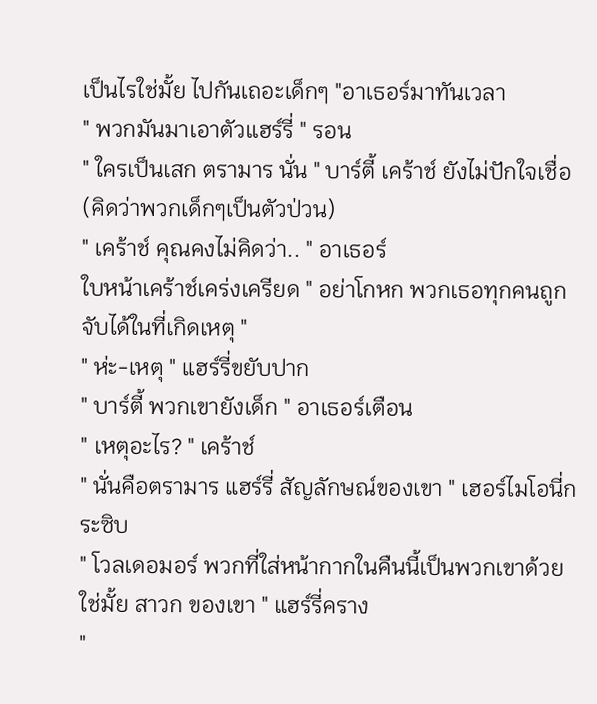เป็นไรใช่มั้ย ไปกันเถอะเด็กๆ "อาเธอร์มาทันเวลา
" พวกมันมาเอาตัวแฮร์รี่ " รอน
" ใครเป็นเสก ตรามาร นั่น " บาร์ตี้ เคร้าช์ ยังไม่ปักใจเชื่อ(คิดว่าพวกเด็กๆเป็นตัวป่วน)
" เคร้าช์ คุณคงไม่คิดว่า.. " อาเธอร์
ใบหน้าเคร้าช์เคร่งเครียด " อย่าโกหก พวกเธอทุกคนถูกจับได้ในที่เกิดเหตุ "
" ห่ะ-เหตุ " แฮร์รี่ขยับปาก
" บาร์ตี้ พวกเขายังเด็ก " อาเธอร์เตือน
" เหตุอะไร? " เคร้าช์
" นั่นคือตรามาร แฮร์รี่ สัญลักษณ์ของเขา " เฮอร์ไมโอนี่กระซิบ
" โวลเดอมอร์ พวกที่ใส่หน้ากากในคืนนี้เป็นพวกเขาด้วยใช่มั้ย สาวก ของเขา " แฮร์รี่คราง
"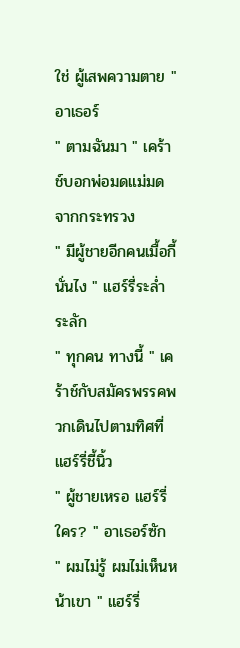ใช่ ผู้เสพความตาย " อาเธอร์
" ตามฉันมา " เคร้าช์บอกพ่อมดแม่มดจากกระทรวง
" มีผู้ชายอีกคนเมื้อกี้ นั่นไง " แฮร์รี่ระล่ำระลัก
" ทุกคน ทางนี้ " เคร้าช์กับสมัครพรรคพวกเดินไปตามทิศที่แฮร์รี่ชี้นิ้ว
" ผู้ชายเหรอ แฮร์รี่ ใคร? " อาเธอร์ซัก
" ผมไม่รู้ ผมไม่เห็นหน้าเขา " แฮร์รี่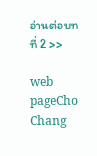อ่านต่อบทที่ 2 >>

web pageCho Chang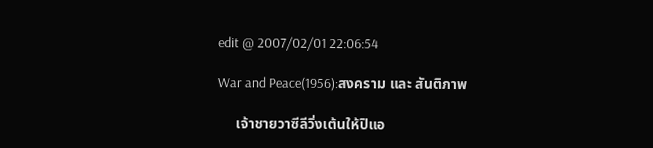edit @ 2007/02/01 22:06:54

War and Peace(1956):สงคราม และ สันติภาพ

     เจ้าชายวาซีลีวิ่งเต้นให้ปิแอ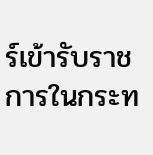ร์เข้ารับราชการในกระท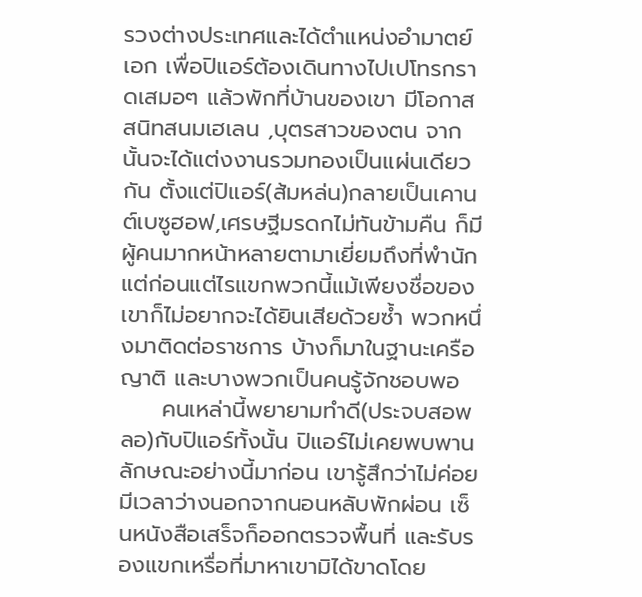รวงต่างประเทศและได้ตำแหน่งอำมาตย์เอก เพื่อปิแอร์ต้องเดินทางไปเปโทรกราดเสมอๆ แล้วพักที่บ้านของเขา มีโอกาสสนิทสนมเฮเลน ,บุตรสาวของตน จากนั้นจะได้แต่งงานรวมทองเป็นแผ่นเดียวกัน ตั้งแต่ปิแอร์(ส้มหล่น)กลายเป็นเคานต์เบซูฮอฟ,เศรษฐีมรดกไม่ทันข้ามคืน ก็มีผู้คนมากหน้าหลายตามาเยี่ยมถึงที่พำนัก แต่ก่อนแต่ไรแขกพวกนี้แม้เพียงชื่อของเขาก็ไม่อยากจะได้ยินเสียด้วยซ้ำ พวกหนึ่งมาติดต่อราชการ บ้างก็มาในฐานะเครือญาติ และบางพวกเป็นคนรู้จักชอบพอ
     คนเหล่านี้พยายามทำดี(ประจบสอพลอ)กับปิแอร์ทั้งนั้น ปิแอร์ไม่เคยพบพานลักษณะอย่างนี้มาก่อน เขารู้สึกว่าไม่ค่อยมีเวลาว่างนอกจากนอนหลับพักผ่อน เซ็นหนังสือเสร็จก็ออกตรวจพื้นที่ และรับรองแขกเหรื่อที่มาหาเขามิได้ขาดโดย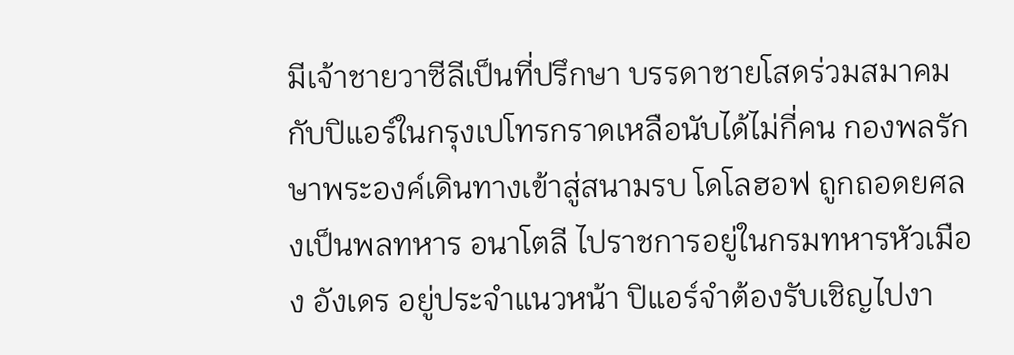มีเจ้าชายวาซีลีเป็นที่ปรึกษา บรรดาชายโสดร่วมสมาคมกับปิแอร์ในกรุงเปโทรกราดเหลือนับได้ไม่กี่คน กองพลรักษาพระองค์เดินทางเข้าสู่สนามรบ โดโลฮอฟ ถูกถอดยศลงเป็นพลทหาร อนาโตลี ไปราชการอยู่ในกรมทหารหัวเมือง อังเดร อยู่ประจำแนวหน้า ปิแอร์จำต้องรับเชิญไปงา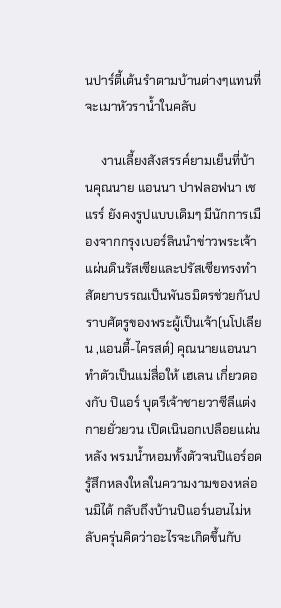นปาร์ตี้เต้นรำตามบ้านต่างๆแทนที่จะเมาหัวราน้ำในคลับ

     งานเลี้ยงสังสรรค์ยามเย็นที่บ้านคุณนาย แอนนา ปาฟลอฟนา เชแรร์ ยังคงรูปแบบเดิมๆ มีนักการเมืองจากกรุงเบอร์ลินนำข่าวพระเจ้าแผ่นดินรัสเซียและปรัสเซียทรงทำสัตยาบรรณเป็นพันธมิตรช่วยกันปราบศัตรูของพระผู้เป็นเจ้า(นโปเลียน ,แอนตี้-ไครสต์) คุณนายแอนนาทำตัวเป็นแม่สื่อให้ เฮเลน เกี่ยวดองกับ ปิแอร์ บุตรีเจ้าชายวาซีลีแต่งกายยั่วยวน เปิดเนินอกเปลือยแผ่นหลัง พรมน้ำหอมทั้งตัวจนปิแอร์อดรู้สึกหลงใหลในความงามของหล่อนมิได้ กลับถึงบ้านปิแอร์นอนไม่หลับครุ่นคิดว่าอะไรจะเกิดขึ้นกับ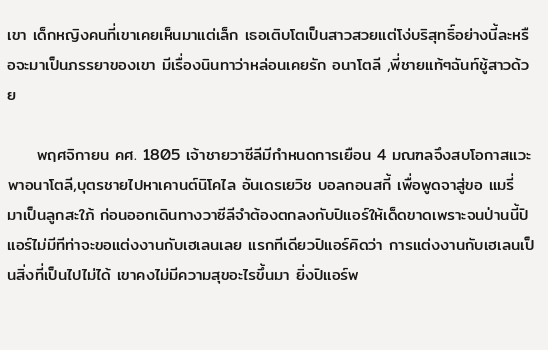เขา เด็กหญิงคนที่เขาเคยเห็นมาแต่เล็ก เธอเติบโตเป็นสาวสวยแต่โง่บริสุทธิ์อย่างนี้ละหรือจะมาเป็นภรรยาของเขา มีเรื่องนินทาว่าหล่อนเคยรัก อนาโตลี ,พี่ชายแท้ๆฉันท์ชู้สาวด้วย

     พฤศจิกายน คศ. 1805 เจ้าชายวาซีลีมีกำหนดการเยือน 4 มณฑลจึงสบโอกาสแวะพาอนาโตลี,บุตรชายไปหาเคานต์นิโคไล อันเดรเยวิช บอลกอนสกี้ เพื่อพูดจาสู่ขอ แมรี่ มาเป็นลูกสะใภ้ ก่อนออกเดินทางวาซีลีจำต้องตกลงกับปิแอร์ให้เด็ดขาดเพราะจนป่านนี้ปิแอร์ไม่มีทีท่าจะขอแต่งงานกับเฮเลนเลย แรกทีเดียวปิแอร์คิดว่า การแต่งงานกับเฮเลนเป็นสิ่งที่เป็นไปไม่ได้ เขาคงไม่มีความสุขอะไรขึ้นมา ยิ่งปิแอร์พ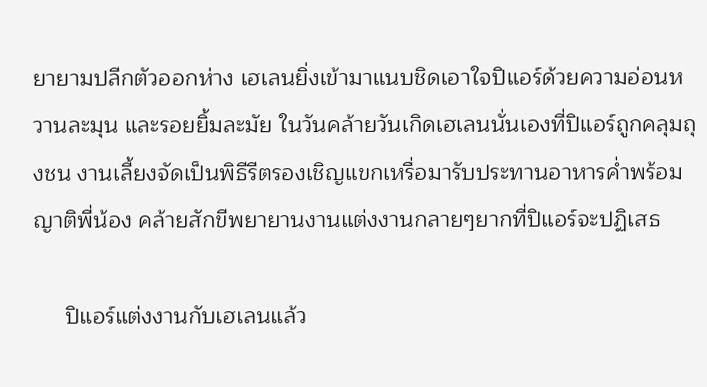ยายามปลีกตัวออกห่าง เฮเลนยิ่งเข้ามาแนบชิดเอาใจปิแอร์ด้วยความอ่อนหวานละมุน และรอยยิ้มละมัย ในวันคล้ายวันเกิดเฮเลนนั่นเองที่ปิแอร์ถูกคลุมถุงชน งานเลี้ยงจัดเป็นพิธีรีตรองเชิญแขกเหรื่อมารับประทานอาหารค่ำพร้อมญาติพี่น้อง คล้ายสักขีพยายานงานแต่งงานกลายๆยากที่ปิแอร์จะปฏิเสธ

     ปิแอร์แต่งงานกับเฮเลนแล้ว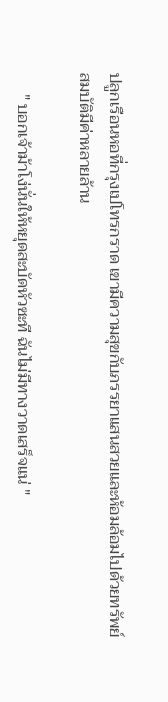ปลูกเรือนหอที่กรุงเปโทรกราด เขามีความสุขกับภรรยาแสนสวยและห้อมล้อมไปด้วยทรัพย์สมบัติมีค่าหลายล้าน

     " บอกเจ้าม้าโง่นั่นให้หยุดสะบัดหัวซะที ฉันไม่มีทางวาดเสร็จแน่ "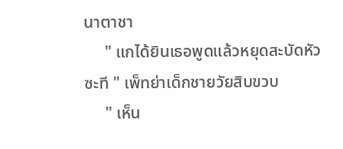นาตาชา
     " แกได้ยินเธอพูดแล้วหยุดสะบัดหัวซะที " เพ็ทย่าเด็กชายวัยสิบขวบ
     " เห็น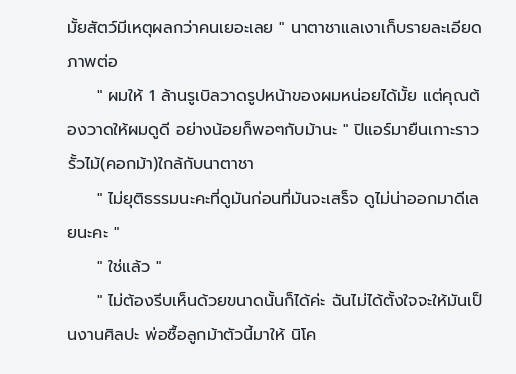มั้ยสัตว์มีเหตุผลกว่าคนเยอะเลย " นาตาชาแลเงาเก็บรายละเอียดภาพต่อ
     " ผมให้ 1 ล้านรูเบิลวาดรูปหน้าของผมหน่อยได้มั้ย แต่คุณต้องวาดให้ผมดูดี อย่างน้อยก็พอๆกับม้านะ " ปิแอร์มายืนเกาะราวรั้วไม้(คอกม้า)ใกล้กับนาตาชา
     " ไม่ยุติธรรมนะคะที่ดูมันก่อนที่มันจะเสร็จ ดูไม่น่าออกมาดีเลยนะคะ "
     " ใช่แล้ว "
     " ไม่ต้องรีบเห็นด้วยขนาดนั้นก็ได้ค่ะ ฉันไม่ได้ตั้งใจจะให้มันเป็นงานศิลปะ พ่อซื้อลูกม้าตัวนี้มาให้ นิโค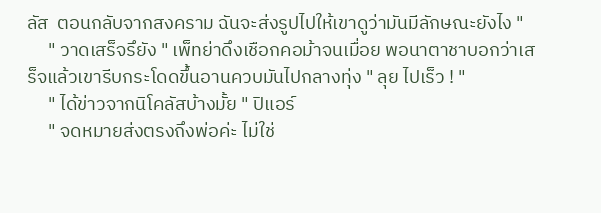ลัส  ตอนกลับจากสงคราม ฉันจะส่งรูปไปให้เขาดูว่ามันมีลักษณะยังไง "
     " วาดเสร็จรึยัง " เพ็ทย่าดึงเชือกคอม้าจนเมื่อย พอนาตาชาบอกว่าเสร็จแล้วเขารีบกระโดดขึ้นอานควบมันไปกลางทุ่ง " ลุย ไปเร็ว ! "
     " ได้ข่าวจากนิโคลัสบ้างมั้ย " ปิแอร์
     " จดหมายส่งตรงถึงพ่อค่ะ ไม่ใช่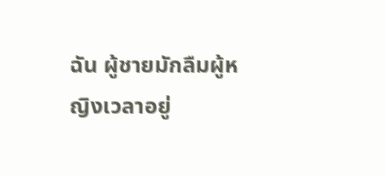ฉัน ผู้ชายมักลืมผู้หญิงเวลาอยู่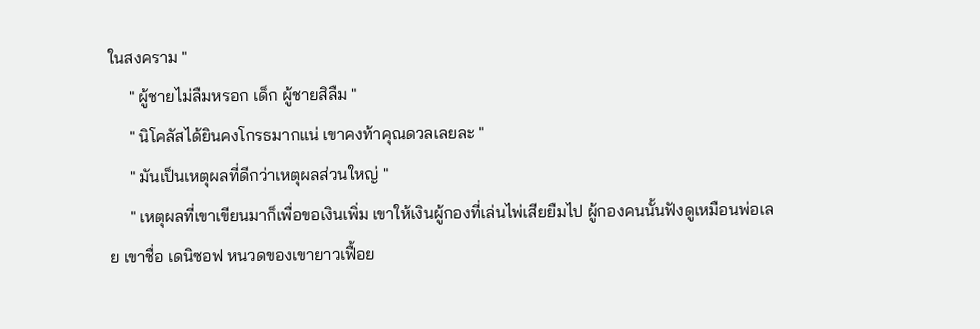ในสงคราม "
     " ผู้ชายไม่ลืมหรอก เด็ก ผู้ชายสิลืม "
     " นิโคลัสได้ยินคงโกรธมากแน่ เขาคงท้าคุณดวลเลยละ "
     " มันเป็นเหตุผลที่ดีกว่าเหตุผลส่วนใหญ่ "
     " เหตุผลที่เขาเขียนมาก็เพื่อขอเงินเพิ่ม เขาให้เงินผู้กองที่เล่นไพ่เสียยืมไป ผู้กองคนนั้นฟังดูเหมือนพ่อเลย เขาชื่อ เดนิซอฟ หนวดของเขายาวเฟื้อย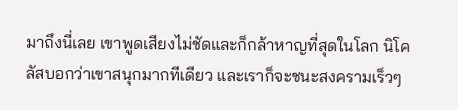มาถึงนี่เลย เขาพูดเสียงไม่ชัดและก็กล้าหาญที่สุดในโลก นิโคลัสบอกว่าเขาสนุกมากทีเดียว และเราก็จะชนะสงครามเร็วๆ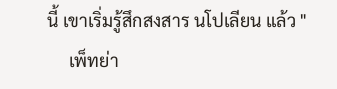นี้ เขาเริ่มรู้สึกสงสาร นโปเลียน แล้ว "
     เพ็ทย่า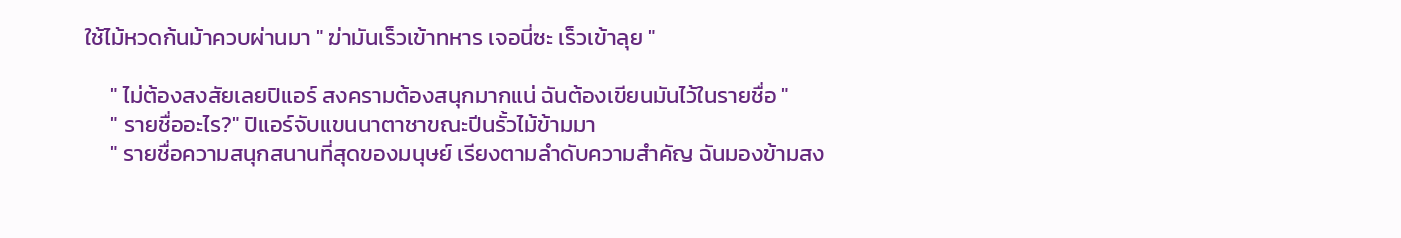ใช้ไม้หวดก้นม้าควบผ่านมา " ฆ่ามันเร็วเข้าทหาร เจอนี่ซะ เร็วเข้าลุย "

     " ไม่ต้องสงสัยเลยปิแอร์ สงครามต้องสนุกมากแน่ ฉันต้องเขียนมันไว้ในรายชื่อ "
     " รายชื่ออะไร?" ปิแอร์จับแขนนาตาชาขณะปีนรั้วไม้ข้ามมา
     " รายชื่อความสนุกสนานที่สุดของมนุษย์ เรียงตามลำดับความสำคัญ ฉันมองข้ามสง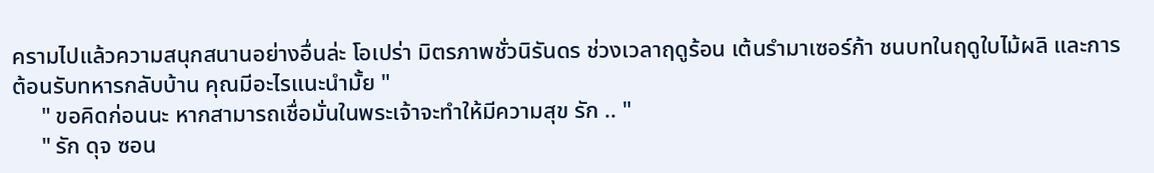ครามไปแล้วความสนุกสนานอย่างอื่นล่ะ โอเปร่า มิตรภาพชั่วนิรันดร ช่วงเวลาฤดูร้อน เต้นรำมาเซอร์ก้า ชนบทในฤดูใบไม้ผลิ และการต้อนรับทหารกลับบ้าน คุณมีอะไรแนะนำมั้ย "
     " ขอคิดก่อนนะ หากสามารถเชื่อมั่นในพระเจ้าจะทำให้มีความสุข รัก .. "
     " รัก ดุจ ซอน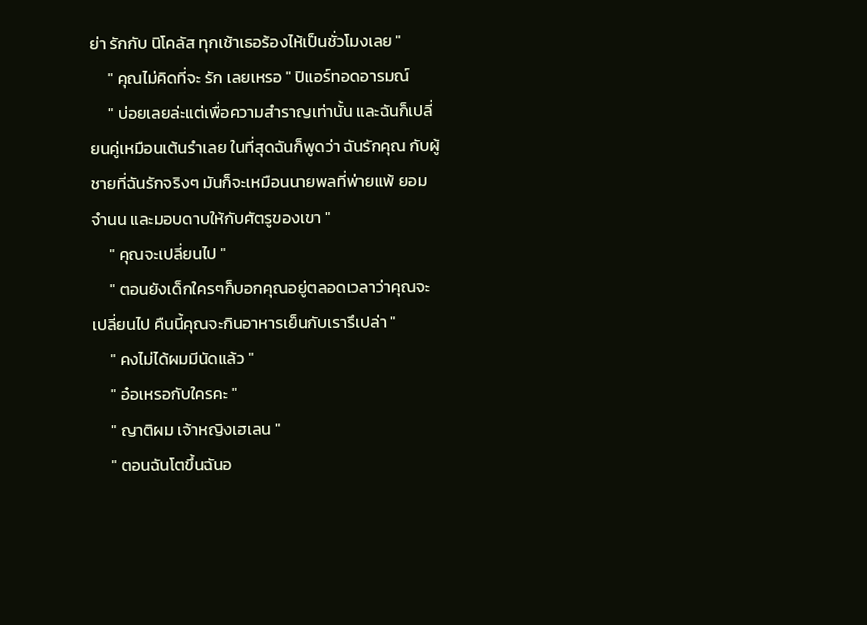ย่า รักกับ นิโคลัส ทุกเช้าเธอร้องไห้เป็นชั่วโมงเลย "
     " คุณไม่คิดที่จะ รัก เลยเหรอ " ปิแอร์ทอดอารมณ์
     " บ่อยเลยล่ะแต่เพื่อความสำราญเท่านั้น และฉันก็เปลี่ยนคู่เหมือนเต้นรำเลย ในที่สุดฉันก็พูดว่า ฉันรักคุณ กับผู้ชายที่ฉันรักจริงๆ มันก็จะเหมือนนายพลที่พ่ายแพ้ ยอมจำนน และมอบดาบให้กับศัตรูของเขา "
     " คุณจะเปลี่ยนไป "
     " ตอนยังเด็กใครๆก็บอกคุณอยู่ตลอดเวลาว่าคุณจะเปลี่ยนไป คืนนี้คุณจะกินอาหารเย็นกับเรารึเปล่า "
     " คงไม่ได้ผมมีนัดแล้ว "
     " อ๋อเหรอกับใครคะ "
     " ญาติผม เจ้าหญิงเฮเลน "
     " ตอนฉันโตขึ้นฉันอ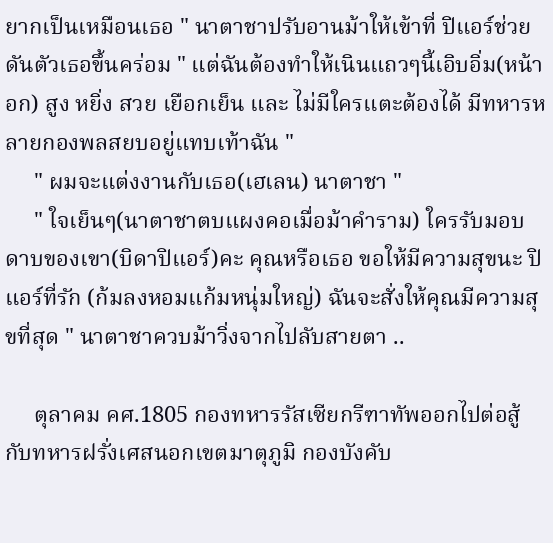ยากเป็นเหมือนเธอ " นาตาชาปรับอานม้าให้เข้าที่ ปิแอร์ช่วยดันตัวเธอขึ้นคร่อม " แต่ฉันต้องทำให้เนินแถวๆนี้เอิบอิ่ม(หน้าอก) สูง หยิ่ง สวย เยือกเย็น และ ไม่มีใครแตะต้องได้ มีทหารหลายกองพลสยบอยู่แทบเท้าฉัน "
     " ผมจะแต่งงานกับเธอ(เฮเลน) นาตาชา "
     " ใจเย็นๆ(นาตาชาตบแผงคอเมื่อม้าคำราม) ใครรับมอบดาบของเขา(บิดาปิแอร์)คะ คุณหรือเธอ ขอให้มีความสุขนะ ปิแอร์ที่รัก (ก้มลงหอมแก้มหนุ่มใหญ่) ฉันจะสั่งให้คุณมีความสุขที่สุด " นาตาชาควบม้าวิ่งจากไปลับสายตา ..

     ตุลาคม คศ.1805 กองทหารรัสเซียกรีฑาทัพออกไปต่อสู้กับทหารฝรั่งเศสนอกเขตมาตุภูมิ กองบังคับ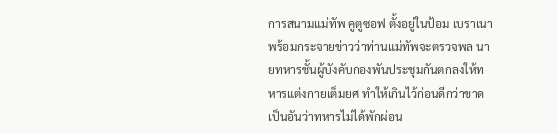การสนามแม่ทัพ คูตูซอฟ ตั้งอยู่ในป้อม เบราเนา พร้อมกระจายข่าวว่าท่านแม่ทัพจะตรวจพล นายทหารชั้นผู้บังคับกองพันประชุมกันตกลงให้ทหารแต่งกายเต็มยศ ทำให้เกินไว้ก่อนดีกว่าขาด เป็นอันว่าทหารไม่ได้พักผ่อน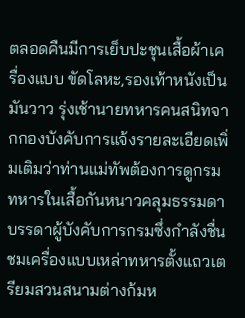ตลอดคืนมีการเย็บปะชุนเสื้อผ้าเครื่องแบบ ขัดโลหะ,รองเท้าหนังเป็นมันวาว รุ่งเช้านายทหารคนสนิทจากกองบังคับการแจ้งรายละเอียดเพิ่มเติมว่าท่านแม่ทัพต้องการดูกรมทหารในเสื้อกันหนาวคลุมธรรมดา บรรดาผู้บังคับการกรมซึ่งกำลังชื่นชมเครื่องแบบเหล่าทหารตั้งแถวเตรียมสวนสนามต่างก้มห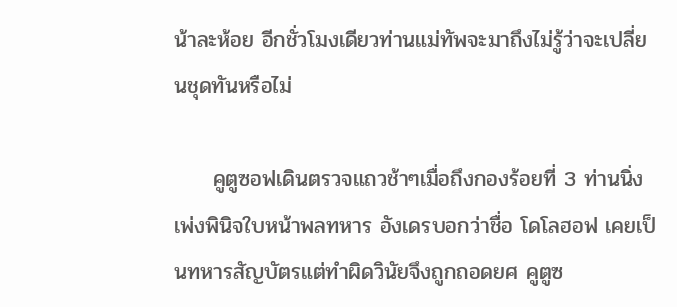น้าละห้อย อีกชั่วโมงเดียวท่านแม่ทัพจะมาถึงไม่รู้ว่าจะเปลี่ยนชุดทันหรือไม่

     คูตูซอฟเดินตรวจแถวช้าๆเมื่อถึงกองร้อยที่ 3 ท่านนิ่งเพ่งพินิจใบหน้าพลทหาร อังเดรบอกว่าชื่อ โดโลฮอฟ เคยเป็นทหารสัญบัตรแต่ทำผิดวินัยจึงถูกถอดยศ คูตูซ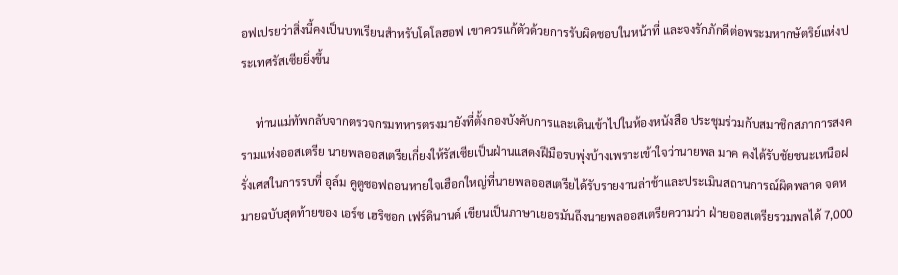อฟเปรยว่าสิ่งนี้คงเป็นบทเรียนสำหรับโดโลฮอฟ เขาควรแก้ตัวด้วยการรับผิดชอบในหน้าที่ และจงรักภักดีต่อพระมหากษัตริย์แห่งประเทศรัสเซียยิ่งขึ้น

     ท่านแม่ทัพกลับจากตรวจกรมทหารตรงมายังที่ตั้งกองบังคับการและเดินเข้าไปในห้องหนังสือ ประชุมร่วมกับสมาชิกสภาการสงครามแห่งออสเตรีย นายพลออสเตรียเกี่ยงให้รัสเซียเป็นฝ่านแสดงฝีมือรบพุ่งบ้างเพราะเข้าใจว่านายพล มาค คงได้รับชัยชนะเหนือฝรั่งเศสในการรบที่ อุล์ม คูตูซอฟถอนหายใจเฮือกใหญ่ที่นายพลออสเตรียได้รับรายงานล่าช้าและประเมินสถานการณ์ผิดพลาด จดหมายฉบับสุดท้ายของ เอร์ซ เฮริซอก เฟร์ดินานด์ เขียนเป็นภาษาเยอรมันถึงนายพลออสเตรียความว่า ฝ่ายออสเตรียรวมพลได้ 7,000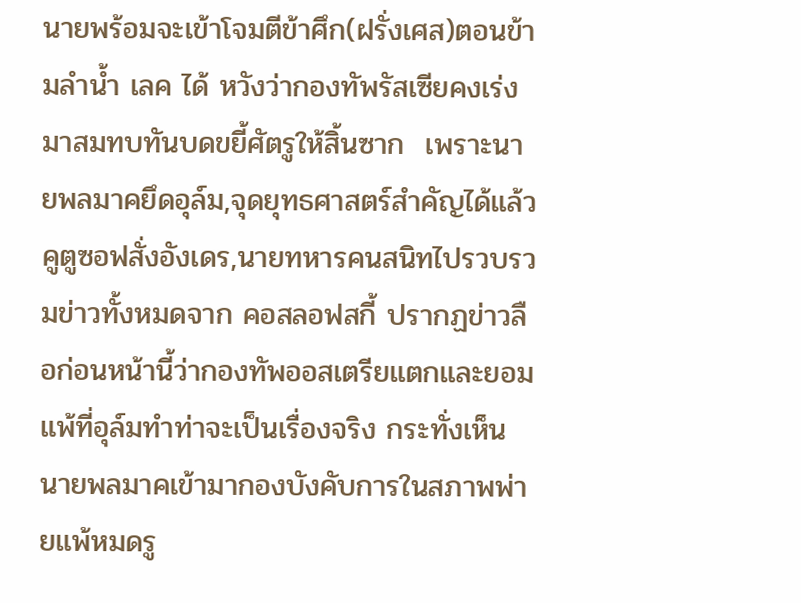นายพร้อมจะเข้าโจมตีข้าศึก(ฝรั่งเศส)ตอนข้ามลำน้ำ เลค ได้ หวังว่ากองทัพรัสเซียคงเร่งมาสมทบทันบดขยี้ศัตรูให้สิ้นซาก  เพราะนายพลมาคยึดอุล์ม,จุดยุทธศาสตร์สำคัญได้แล้ว คูตูซอฟสั่งอังเดร,นายทหารคนสนิทไปรวบรวมข่าวทั้งหมดจาก คอสลอฟสกี้ ปรากฏข่าวลือก่อนหน้านี้ว่ากองทัพออสเตรียแตกและยอมแพ้ที่อุล์มทำท่าจะเป็นเรื่องจริง กระทั่งเห็นนายพลมาคเข้ามากองบังคับการในสภาพพ่ายแพ้หมดรู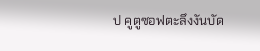ป คูตูซอฟตะลึงงันบัด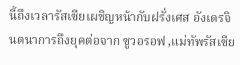นี้ถึงเวลารัสเซียเผชิญหน้ากับฝรั่งเศส อังเดรจินตนาการถึงยุคต่อจาก ซูวอรอฟ ,แม่ทัพรัสเซีย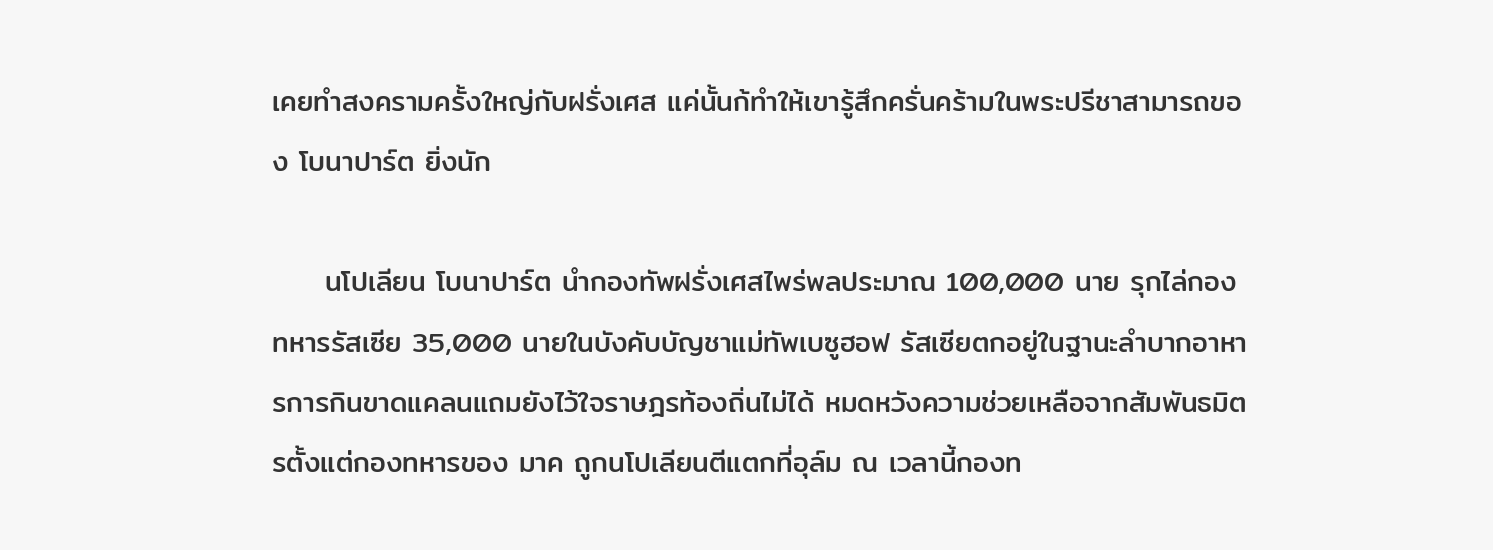เคยทำสงครามครั้งใหญ่กับฝรั่งเศส แค่นั้นก้ทำให้เขารู้สึกครั่นคร้ามในพระปรีชาสามารถของ โบนาปาร์ต ยิ่งนัก

     นโปเลียน โบนาปาร์ต นำกองทัพฝรั่งเศสไพร่พลประมาณ 100,000 นาย รุกไล่กองทหารรัสเซีย 35,000 นายในบังคับบัญชาแม่ทัพเบซูฮอฟ รัสเซียตกอยู่ในฐานะลำบากอาหารการกินขาดแคลนแถมยังไว้ใจราษฎรท้องถิ่นไม่ได้ หมดหวังความช่วยเหลือจากสัมพันธมิตรตั้งแต่กองทหารของ มาค ถูกนโปเลียนตีแตกที่อุล์ม ณ เวลานี้กองท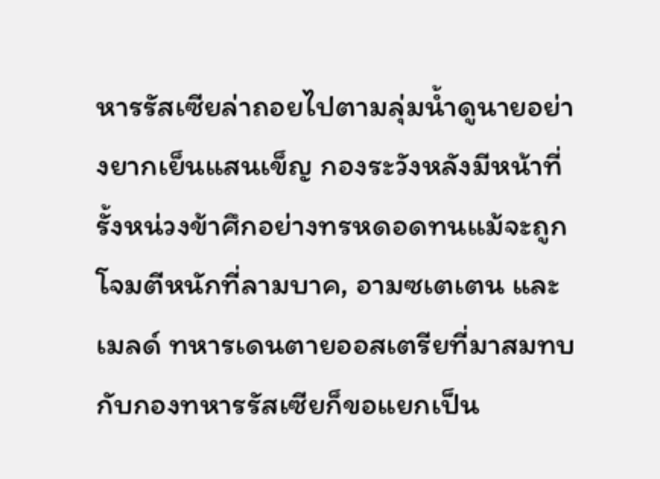หารรัสเซียล่าถอยไปตามลุ่มน้ำดูนายอย่างยากเย็นแสนเข็ญ กองระวังหลังมีหน้าที่รั้งหน่วงข้าศึกอย่างทรหดอดทนแม้จะถูกโจมตีหนักที่ลามบาค, อามซเตเตน และ เมลด์ ทหารเดนตายออสเตรียที่มาสมทบกับกองทหารรัสเซียก็ขอแยกเป็น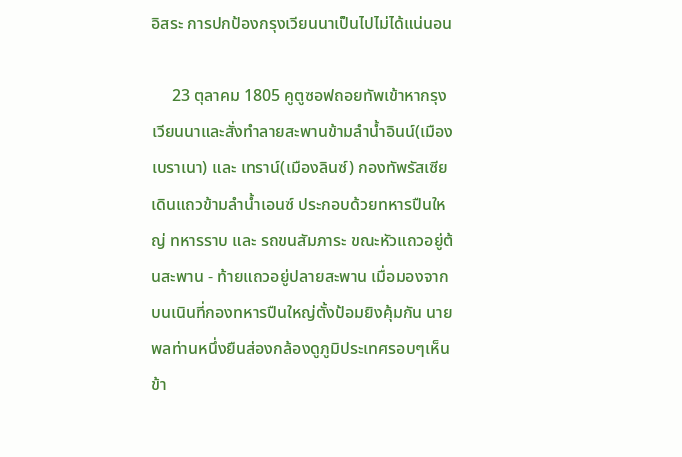อิสระ การปกป้องกรุงเวียนนาเป็นไปไม่ได้แน่นอน

     23 ตุลาคม 1805 คูตูซอฟถอยทัพเข้าหากรุงเวียนนาและสั่งทำลายสะพานข้ามลำน้ำอินน์(เมืองเบราเนา) และ เทราน์(เมืองลินซ์) กองทัพรัสเซียเดินแถวข้ามลำน้ำเอนซ์ ประกอบด้วยทหารปืนใหญ่ ทหารราบ และ รถขนสัมภาระ ขณะหัวแถวอยู่ต้นสะพาน - ท้ายแถวอยู่ปลายสะพาน เมื่อมองจากบนเนินที่กองทหารปืนใหญ่ตั้งป้อมยิงคุ้มกัน นายพลท่านหนึ่งยืนส่องกล้องดูภูมิประเทศรอบๆเห็นข้า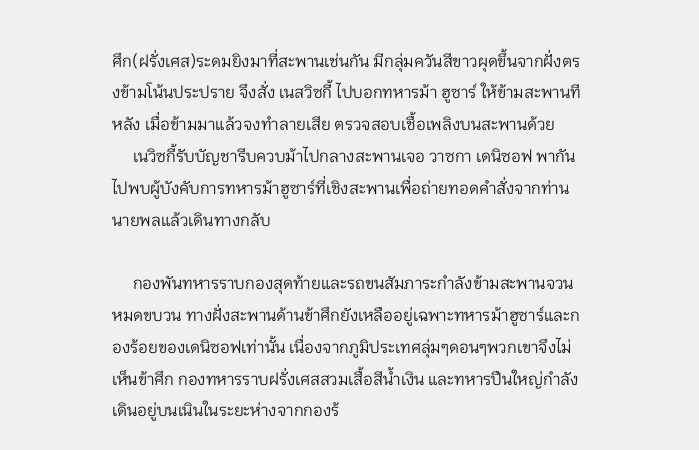ศึก(ฝรั่งเศส)ระดมยิงมาที่สะพานเช่นกัน มีกลุ่มควันสีขาวผุดขึ้นจากฝั่งตรงข้ามโน้นประปราย จึงสั่ง เนสวิซกี้ ไปบอกทหารม้า ฮูซาร์ ให้ข้ามสะพานทีหลัง เมื่อข้ามมาแล้วจงทำลายเสีย ตรวจสอบเชื้อเพลิงบนสะพานด้วย
     เนวิซกี้รับบัญชารีบควบม้าไปกลางสะพานเจอ วาซกา เดนิซอฟ พากันไปพบผู้บังคับการทหารม้าฮูซาร์ที่เชิงสะพานเพื่อถ่ายทอดคำสั่งจากท่านนายพลแล้วเดินทางกลับ

     กองพันทหารราบกองสุดท้ายและรถขนสัมภาระกำลังข้ามสะพานจวนหมดขบวน ทางฝั่งสะพานด้านข้าศึกยังเหลืออยู่เฉพาะทหารม้าฮูซาร์และกองร้อยของเดนิซอฟเท่านั้น เนื่องจากภูมิประเทศลุ่มๆดอนๆพวกเขาจึงไม่เห็นข้าศึก กองทหารราบฝรั่งเศสสวมเสื้อสีน้ำเงิน และทหารปืนใหญ่กำลังเดินอยู่บนเนินในระยะห่างจากกองร้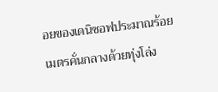อยของเดนิซอฟประมาณร้อยเมตรคั่นกลางด้วยทุ่งโล่ง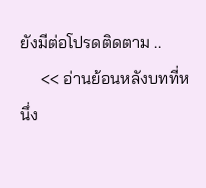ยังมีต่อโปรดติดตาม ..
     << อ่านย้อนหลังบทที่หนึ่ง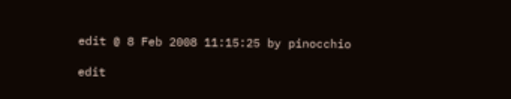edit @ 8 Feb 2008 11:15:25 by pinocchio

edit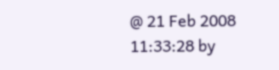@ 21 Feb 2008 11:33:28 by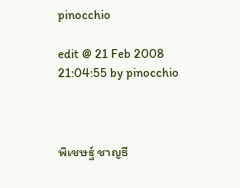pinocchio

edit @ 21 Feb 2008 21:04:55 by pinocchio



พิเชษฐ์ ชาญธี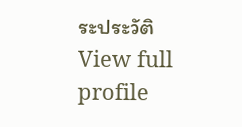ระประวัติ
View full profile